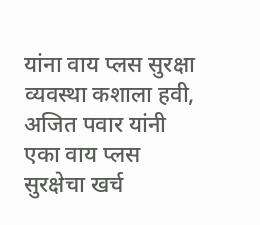यांना वाय प्लस सुरक्षा व्यवस्था कशाला हवी, अजित पवार यांनी एका वाय प्लस सुरक्षेचा खर्च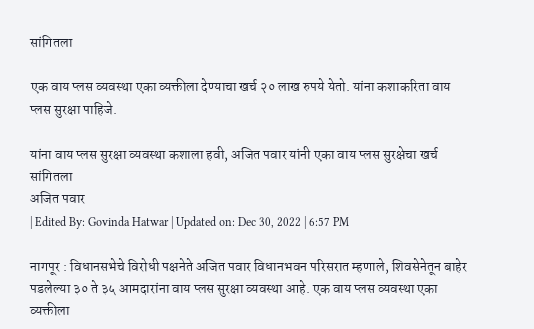सांगितला

एक वाय प्लस व्यवस्था एका व्यक्तीला देण्याचा खर्च २० लाख रुपये येतो. यांना कशाकरिता वाय प्लस सुरक्षा पाहिजे.

यांना वाय प्लस सुरक्षा व्यवस्था कशाला हवी, अजित पवार यांनी एका वाय प्लस सुरक्षेचा खर्च सांगितला
अजित पवार
| Edited By: Govinda Hatwar | Updated on: Dec 30, 2022 | 6:57 PM

नागपूर : विधानसभेचे विरोधी पक्षनेते अजित पवार विधानभवन परिसरात म्हणाले, शिवसेनेतून बाहेर पडलेल्या ३० ते ३५ आमदारांना वाय प्लस सुरक्षा व्यवस्था आहे. एक वाय प्लस व्यवस्था एका व्यक्तीला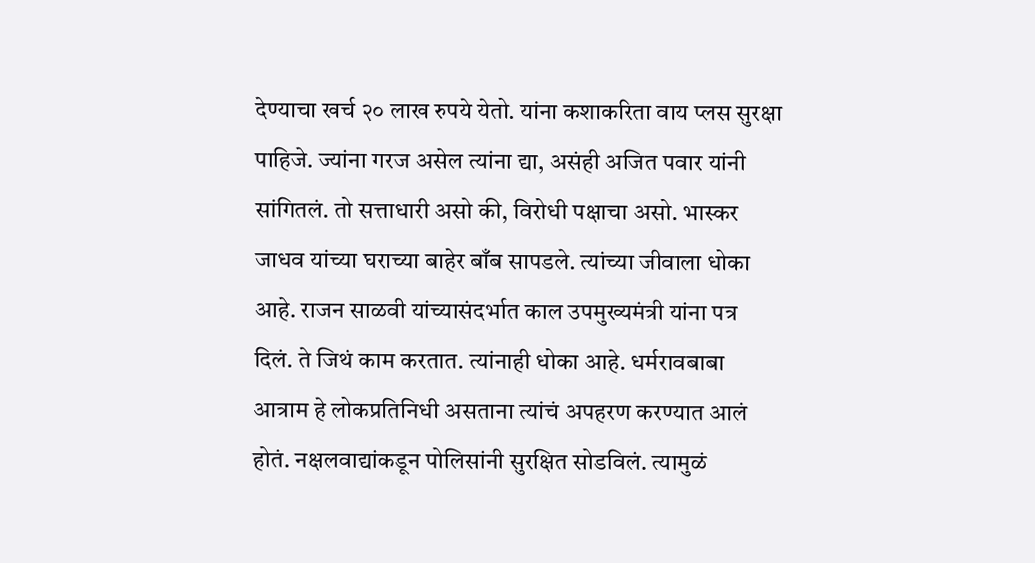देण्याचा खर्च २० लाख रुपये येतो. यांना कशाकरिता वाय प्लस सुरक्षा पाहिजे. ज्यांना गरज असेल त्यांना द्या, असंही अजित पवार यांनी सांगितलं. तो सत्ताधारी असो की, विरोधी पक्षाचा असो. भास्कर जाधव यांच्या घराच्या बाहेर बाँब सापडले. त्यांच्या जीवाला धोका आहे. राजन साळवी यांच्यासंदर्भात काल उपमुख्यमंत्री यांना पत्र दिलं. ते जिथं काम करतात. त्यांनाही धोका आहे. धर्मरावबाबा आत्राम हे लोकप्रतिनिधी असताना त्यांचं अपहरण करण्यात आलं होतं. नक्षलवाद्यांकडून पोलिसांनी सुरक्षित सोडविलं. त्यामुळं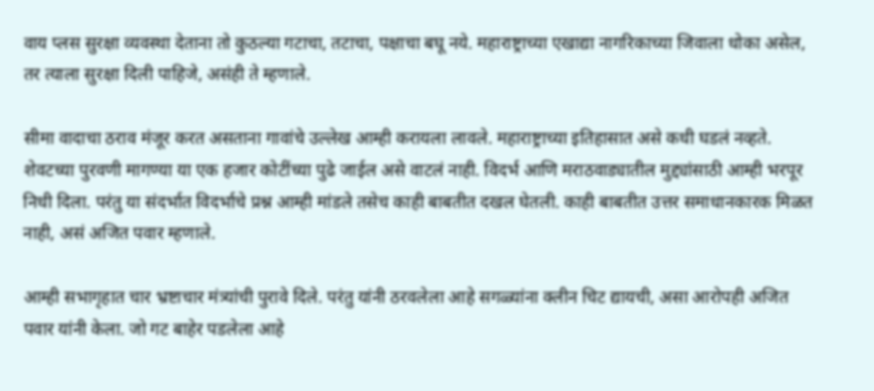वाय प्लस सुरक्षा व्यवस्था देताना तो कुठल्या गटाचा, तटाचा, पक्षाचा बघू नये. महाराष्ट्राच्या एखाद्या नागरिकाच्या जिवाला धोका असेल, तर त्याला सुरक्षा दिली पाहिजे, असंही ते म्हणाले.

सीमा वादाचा ठराव मंजूर करत असताना गावांचे उल्लेख आम्ही करायला लावले. महाराष्ट्राच्या इतिहासात असे कधी घडलं नव्हते. शेवटच्या पुरवणी मागण्या या एक हजार कोटींच्या पुढे जाईल असे वाटलं नाही. विदर्भ आणि मराठवाड्यातील मुद्द्यांसाठी आम्ही भरपूर निधी दिला. परंतु या संदर्भात विदर्भाचे प्रश्न आम्ही मांडले तसेच काही बाबतीत दखल घेतली. काही बाबतीत उत्तर समाधानकारक मिळत नाही, असं अजित पवार म्हणाले.

आम्ही सभागृहात चार भ्रष्टाचार मंत्र्यांची पुरावे दिले. परंतु यांनी ठरवलेला आहे सगळ्यांना क्लीन चिट द्यायची, असा आरोपही अजित पवार यांनी केला. जो गट बाहेर पडलेला आहे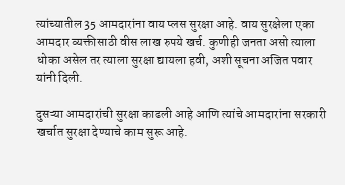त्यांच्यातील 35 आमदारांना वाय प्लस सुरक्षा आहे. वाय सुरक्षेला एका आमदार व्यक्तीसाठी वीस लाख रुपये खर्च. कुणीही जनता असो त्याला धोका असेल तर त्याला सुरक्षा द्यायला हवी, अशी सूचना अजित पवार यांनी दिली.

दुसऱ्या आमदारांची सुरक्षा काढली आहे आणि त्यांचे आमदारांना सरकारी खर्चात सुरक्षा देण्याचे काम सुरू आहे.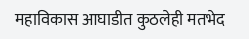महाविकास आघाडीत कुठलेही मतभेद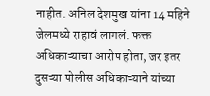नाहीत. अनिल देशमुख यांना 14 महिने जेलमध्ये राहावं लागलं. फक्त अधिकाऱ्याचा आरोप होता, जर इतर दुसऱ्या पोलीस अधिकाऱ्याने यांच्या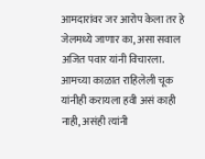आमदारांवर जर आरोप केला तर हे जेलमध्ये जाणार का, असा सवाल अजित पवार यांनी विचारला. आमच्या काळात राहिलेली चूक यांनीही करायला हवी असं काही नाही, असंही त्यांनी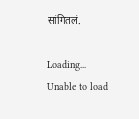सांगितलं.

Loading...
Unable to load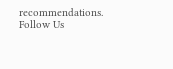recommendations.
Follow Us